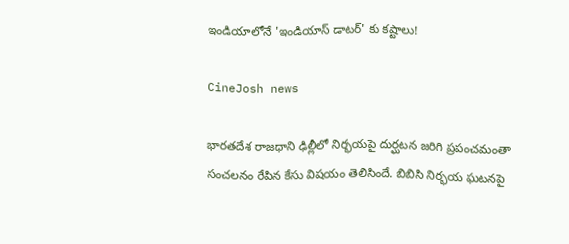ఇండియాలోనే 'ఇండియాస్ డాటర్' కు కష్టాలు!

CineJosh news

భారతదేశ రాజధాని ఢిల్లీలో నిర్భయపై దుర్ఘటన జరిగి ప్రపంచమంతా సంచలనం రేపిన కేసు విషయం తెలిసిందే. బిబిసి నిర్భయ ఘటనపై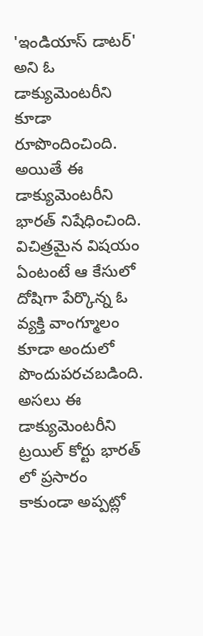'ఇండియాస్ డాటర్' అని ఓ డాక్యుమెంటరీని కూడా రూపొందించింది. అయితే ఈ డాక్యుమెంటరీని భారత్ నిషేధించింది. విచిత్రమైన విషయం ఏంటంటే ఆ కేసులో దోషిగా పేర్కొన్న ఓ వ్యక్తి వాంగ్మూలం కూడా అందులో పొందుపరచబడింది. అసలు ఈ డాక్యుమెంటరీని ట్రయిల్ కోర్టు భారత్ లో ప్రసారం కాకుండా అప్పట్లో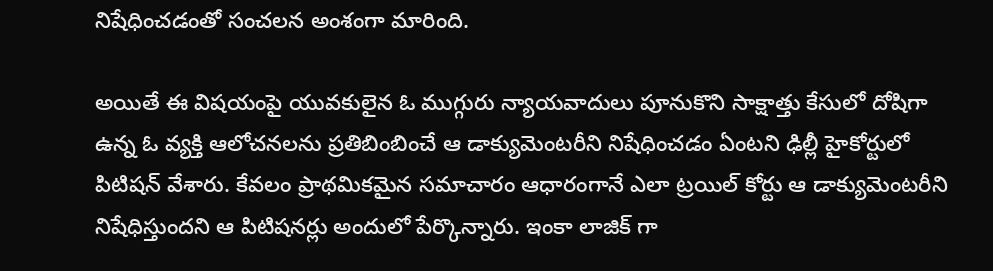నిషేధించడంతో సంచలన అంశంగా మారింది.

అయితే ఈ విషయంపై యువకులైన ఓ ముగ్గురు న్యాయవాదులు పూనుకొని సాక్షాత్తు కేసులో దోషిగా ఉన్న ఓ వ్యక్తి ఆలోచనలను ప్రతిబింబించే ఆ డాక్యుమెంటరీని నిషేధించడం ఏంటని ఢిల్లీ హైకోర్టులో పిటిషన్ వేశారు. కేవలం ప్రాథమికమైన సమాచారం ఆధారంగానే ఎలా ట్రయిల్ కోర్టు ఆ డాక్యుమెంటరీని నిషేధిస్తుందని ఆ పిటిషనర్లు అందులో పేర్కొన్నారు. ఇంకా లాజిక్ గా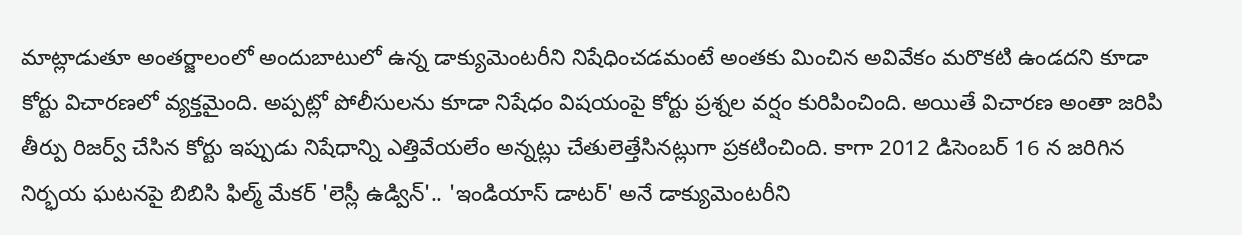మాట్లాడుతూ అంతర్జాలంలో అందుబాటులో ఉన్న డాక్యుమెంటరీని నిషేధించడమంటే అంతకు మించిన అవివేకం మరొకటి ఉండదని కూడా కోర్టు విచారణలో వ్యక్తమైంది. అప్పట్లో పోలీసులను కూడా నిషేధం విషయంపై కోర్టు ప్రశ్నల వర్షం కురిపించింది. అయితే విచారణ అంతా జరిపి తీర్పు రిజర్వ్ చేసిన కోర్టు ఇప్పుడు నిషేధాన్ని ఎత్తివేయలేం అన్నట్లు చేతులెత్తేసినట్లుగా ప్రకటించింది. కాగా 2012 డిసెంబర్ 16 న జరిగిన నిర్భయ ఘటనపై బిబిసి ఫిల్మ్ మేకర్ 'లెస్లీ ఉడ్విన్'.. 'ఇండియాస్ డాటర్' అనే డాక్యుమెంటరీని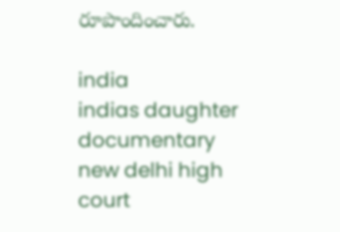రూపొందించారు.

india
indias daughter
documentary
new delhi high court